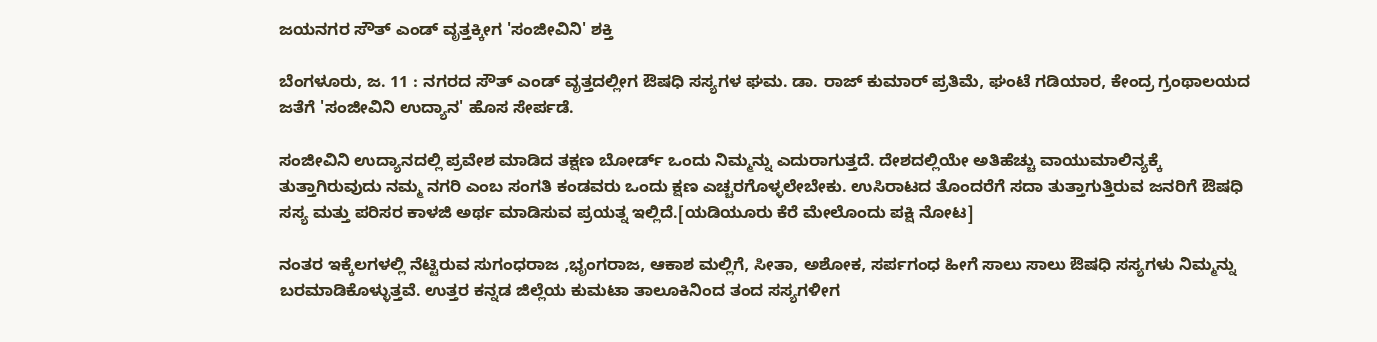ಜಯನಗರ ಸೌತ್ ಎಂಡ್ ವೃತ್ತಕ್ಕೀಗ 'ಸಂಜೀವಿನಿ' ಶಕ್ತಿ

ಬೆಂಗಳೂರು, ಜ. 11 : ನಗರದ ಸೌತ್ ಎಂಡ್ ವೃತ್ತದಲ್ಲೀಗ ಔಷಧಿ ಸಸ್ಯಗಳ ಘಮ. ಡಾ. ರಾಜ್ ಕುಮಾರ್ ಪ್ರತಿಮೆ, ಘಂಟೆ ಗಡಿಯಾರ, ಕೇಂದ್ರ ಗ್ರಂಥಾಲಯದ ಜತೆಗೆ 'ಸಂಜೀವಿನಿ ಉದ್ಯಾನ' ಹೊಸ ಸೇರ್ಪಡೆ.

ಸಂಜೀವಿನಿ ಉದ್ಯಾನದಲ್ಲಿ ಪ್ರವೇಶ ಮಾಡಿದ ತಕ್ಷಣ ಬೋರ್ಡ್ ಒಂದು ನಿಮ್ಮನ್ನು ಎದುರಾಗುತ್ತದೆ. ದೇಶದಲ್ಲಿಯೇ ಅತಿಹೆಚ್ಚು ವಾಯುಮಾಲಿನ್ಯಕ್ಕೆ ತುತ್ತಾಗಿರುವುದು ನಮ್ಮ ನಗರಿ ಎಂಬ ಸಂಗತಿ ಕಂಡವರು ಒಂದು ಕ್ಷಣ ಎಚ್ಚರಗೊಳ್ಳಲೇಬೇಕು. ಉಸಿರಾಟದ ತೊಂದರೆಗೆ ಸದಾ ತುತ್ತಾಗುತ್ತಿರುವ ಜನರಿಗೆ ಔಷಧಿ ಸಸ್ಯ ಮತ್ತು ಪರಿಸರ ಕಾಳಜಿ ಅರ್ಥ ಮಾಡಿಸುವ ಪ್ರಯತ್ನ ಇಲ್ಲಿದೆ.[ಯಡಿಯೂರು ಕೆರೆ ಮೇಲೊಂದು ಪಕ್ಷಿ ನೋಟ]

ನಂತರ ಇಕ್ಕೆಲಗಳಲ್ಲಿ ನೆಟ್ಟಿರುವ ಸುಗಂಧರಾಜ ,ಭೃಂಗರಾಜ, ಆಕಾಶ ಮಲ್ಲಿಗೆ, ಸೀತಾ, ಅಶೋಕ, ಸರ್ಪಗಂಧ ಹೀಗೆ ಸಾಲು ಸಾಲು ಔಷಧಿ ಸಸ್ಯಗಳು ನಿಮ್ಮನ್ನು ಬರಮಾಡಿಕೊಳ್ಳುತ್ತವೆ. ಉತ್ತರ ಕನ್ನಡ ಜಿಲ್ಲೆಯ ಕುಮಟಾ ತಾಲೂಕಿನಿಂದ ತಂದ ಸಸ್ಯಗಳೀಗ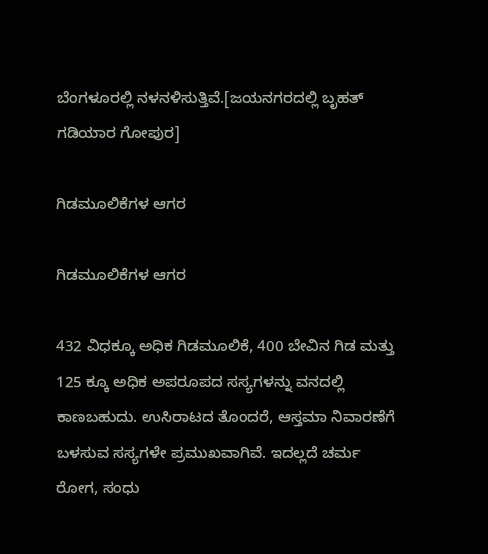ಬೆಂಗಳೂರಲ್ಲಿ ನಳನಳಿಸುತ್ತಿವೆ.[ಜಯನಗರದಲ್ಲಿ ಬೃಹತ್ ಗಡಿಯಾರ ಗೋಪುರ]

ಗಿಡಮೂಲಿಕೆಗಳ ಆಗರ

ಗಿಡಮೂಲಿಕೆಗಳ ಆಗರ

432 ವಿಧಕ್ಕೂ ಅಧಿಕ ಗಿಡಮೂಲಿಕೆ, 400 ಬೇವಿನ ಗಿಡ ಮತ್ತು 125 ಕ್ಕೂ ಅಧಿಕ ಅಪರೂಪದ ಸಸ್ಯಗಳನ್ನು ವನದಲ್ಲಿ ಕಾಣಬಹುದು. ಉಸಿರಾಟದ ತೊಂದರೆ, ಆಸ್ತಮಾ ನಿವಾರಣೆಗೆ ಬಳಸುವ ಸಸ್ಯಗಳೇ ಪ್ರಮುಖವಾಗಿವೆ. ಇದಲ್ಲದೆ ಚರ್ಮ ರೋಗ, ಸಂಧು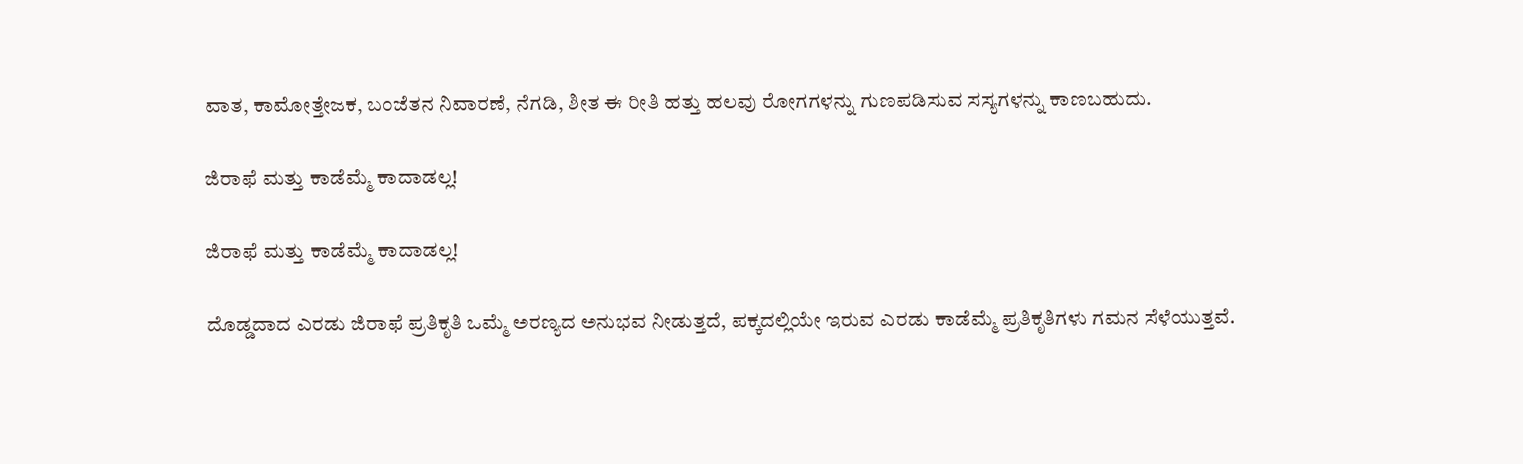ವಾತ, ಕಾಮೋತ್ತೇಜಕ, ಬಂಜೆತನ ನಿವಾರಣೆ, ನೆಗಡಿ, ಶೀತ ಈ ರೀತಿ ಹತ್ತು ಹಲವು ರೋಗಗಳನ್ನು ಗುಣಪಡಿಸುವ ಸಸ್ಯಗಳನ್ನು ಕಾಣಬಹುದು.

ಜಿರಾಫೆ ಮತ್ತು ಕಾಡೆಮ್ಮೆ ಕಾದಾಡಲ್ಲ!

ಜಿರಾಫೆ ಮತ್ತು ಕಾಡೆಮ್ಮೆ ಕಾದಾಡಲ್ಲ!

ದೊಡ್ಡದಾದ ಎರಡು ಜಿರಾಫೆ ಪ್ರತಿಕೃತಿ ಒಮ್ಮೆ ಅರಣ್ಯದ ಅನುಭವ ನೀಡುತ್ತದೆ, ಪಕ್ಕದಲ್ಲಿಯೇ ಇರುವ ಎರಡು ಕಾಡೆಮ್ಮೆ ಪ್ರತಿಕೃತಿಗಳು ಗಮನ ಸೆಳೆಯುತ್ತವೆ.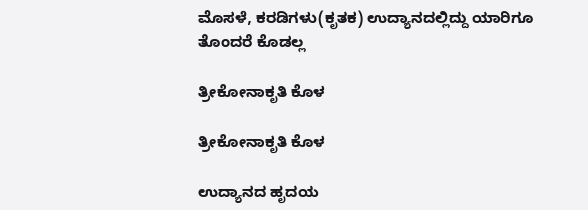ಮೊಸಳೆ, ಕರಡಿಗಳು(ಕೃತಕ) ಉದ್ಯಾನದಲ್ಲಿದ್ದು ಯಾರಿಗೂ ತೊಂದರೆ ಕೊಡಲ್ಲ

ತ್ರೀಕೋನಾಕೃತಿ ಕೊಳ

ತ್ರೀಕೋನಾಕೃತಿ ಕೊಳ

ಉದ್ಯಾನದ ಹೃದಯ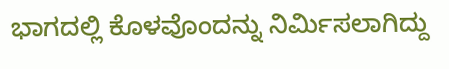ಭಾಗದಲ್ಲಿ ಕೊಳವೊಂದನ್ನು ನಿರ್ಮಿಸಲಾಗಿದ್ದು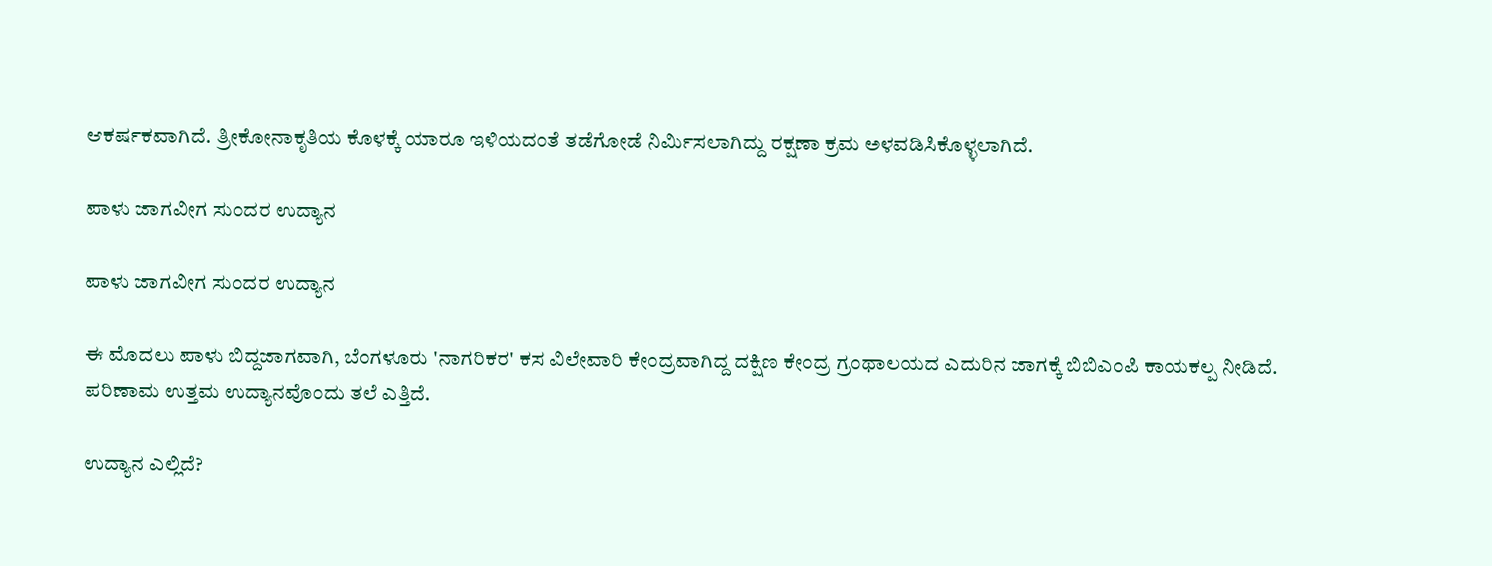ಆಕರ್ಷಕವಾಗಿದೆ. ತ್ರೀಕೋನಾಕೃತಿಯ ಕೊಳಕ್ಕೆ ಯಾರೂ ಇಳಿಯದಂತೆ ತಡೆಗೋಡೆ ನಿರ್ಮಿಸಲಾಗಿದ್ದು ರಕ್ಷಣಾ ಕ್ರಮ ಅಳವಡಿಸಿಕೊಳ್ಳಲಾಗಿದೆ.

ಪಾಳು ಜಾಗವೀಗ ಸುಂದರ ಉದ್ಯಾನ

ಪಾಳು ಜಾಗವೀಗ ಸುಂದರ ಉದ್ಯಾನ

ಈ ಮೊದಲು ಪಾಳು ಬಿದ್ದಜಾಗವಾಗಿ, ಬೆಂಗಳೂರು 'ನಾಗರಿಕರ' ಕಸ ವಿಲೇವಾರಿ ಕೇಂದ್ರವಾಗಿದ್ದ ದಕ್ಷಿಣ ಕೇಂದ್ರ ಗ್ರಂಥಾಲಯದ ಎದುರಿನ ಜಾಗಕ್ಕೆ ಬಿಬಿಎಂಪಿ ಕಾಯಕಲ್ಪ ನೀಡಿದೆ. ಪರಿಣಾಮ ಉತ್ತಮ ಉದ್ಯಾನವೊಂದು ತಲೆ ಎತ್ತಿದೆ.

ಉದ್ಯಾನ ಎಲ್ಲಿದೆ?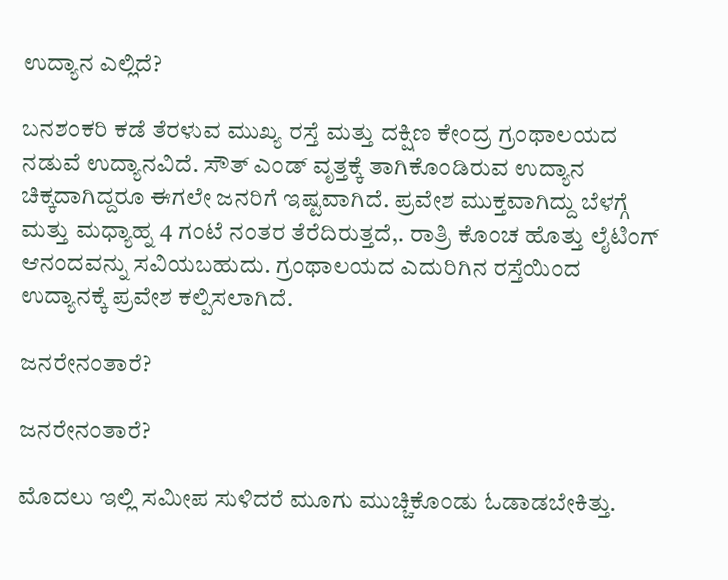ಉದ್ಯಾನ ಎಲ್ಲಿದೆ?

ಬನಶಂಕರಿ ಕಡೆ ತೆರಳುವ ಮುಖ್ಯ ರಸ್ತೆ ಮತ್ತು ದಕ್ಷಿಣ ಕೇಂದ್ರ ಗ್ರಂಥಾಲಯದ ನಡುವೆ ಉದ್ಯಾನವಿದೆ. ಸೌತ್ ಎಂಡ್ ವೃತ್ತಕ್ಕೆ ತಾಗಿಕೊಂಡಿರುವ ಉದ್ಯಾನ ಚಿಕ್ಕದಾಗಿದ್ದರೂ ಈಗಲೇ ಜನರಿಗೆ ಇಷ್ಟವಾಗಿದೆ. ಪ್ರವೇಶ ಮುಕ್ತವಾಗಿದ್ದು ಬೆಳಗ್ಗೆ ಮತ್ತು ಮಧ್ಯಾಹ್ನ 4 ಗಂಟೆ ನಂತರ ತೆರೆದಿರುತ್ತದೆ,. ರಾತ್ರಿ ಕೊಂಚ ಹೊತ್ತು ಲೈಟಿಂಗ್ ಆನಂದವನ್ನು ಸವಿಯಬಹುದು. ಗ್ರಂಥಾಲಯದ ಎದುರಿಗಿನ ರಸ್ತೆಯಿಂದ ಉದ್ಯಾನಕ್ಕೆ ಪ್ರವೇಶ ಕಲ್ಪಿಸಲಾಗಿದೆ.

ಜನರೇನಂತಾರೆ?

ಜನರೇನಂತಾರೆ?

ಮೊದಲು ಇಲ್ಲಿ ಸಮೀಪ ಸುಳಿದರೆ ಮೂಗು ಮುಚ್ಚಿಕೊಂಡು ಓಡಾಡಬೇಕಿತ್ತು.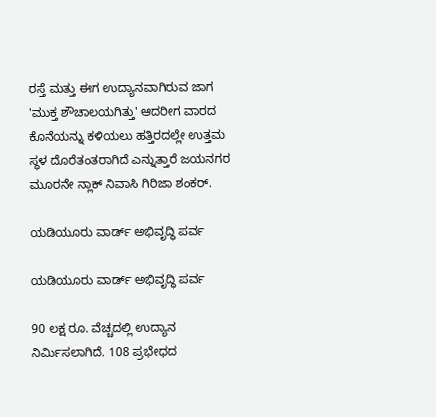ರಸ್ತೆ ಮತ್ತು ಈಗ ಉದ್ಯಾನವಾಗಿರುವ ಜಾಗ 'ಮುಕ್ತ ಶೌಚಾಲಯಗಿತ್ತು' ಆದರೀಗ ವಾರದ ಕೊನೆಯನ್ನು ಕಳಿಯಲು ಹತ್ತಿರದಲ್ಲೇ ಉತ್ತಮ ಸ್ಥಳ ದೊರೆತಂತರಾಗಿದೆ ಎನ್ನುತ್ತಾರೆ ಜಯನಗರ ಮೂರನೇ ನ್ಲಾಕ್ ನಿವಾಸಿ ಗಿರಿಜಾ ಶಂಕರ್.

ಯಡಿಯೂರು ವಾರ್ಡ್ ಅಭಿವೃದ್ಧಿ ಪರ್ವ

ಯಡಿಯೂರು ವಾರ್ಡ್ ಅಭಿವೃದ್ಧಿ ಪರ್ವ

90 ಲಕ್ಷ ರೂ. ವೆಚ್ಚದಲ್ಲಿ ಉದ್ಯಾನ ನಿರ್ಮಿಸಲಾಗಿದೆ. 108 ಪ್ರಭೇಧದ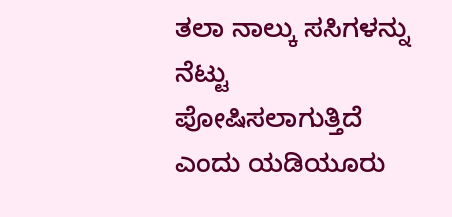ತಲಾ ನಾಲ್ಕು ಸಸಿಗಳನ್ನು ನೆಟ್ಟು ಪೋಷಿಸಲಾಗುತ್ತಿದೆ ಎಂದು ಯಡಿಯೂರು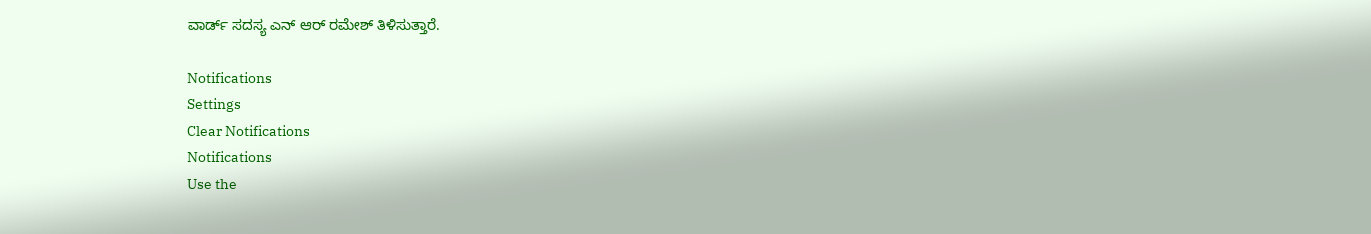ವಾರ್ಡ್ ಸದಸ್ಯ ಎನ್ ಆರ್ ರಮೇಶ್ ತಿಳಿಸುತ್ತಾರೆ.

Notifications
Settings
Clear Notifications
Notifications
Use the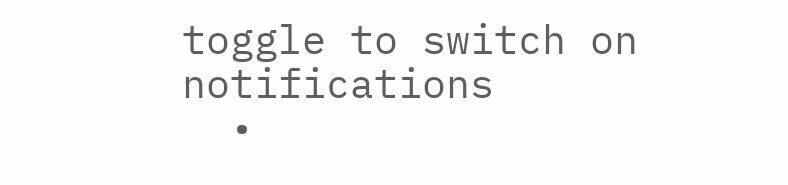toggle to switch on notifications
  •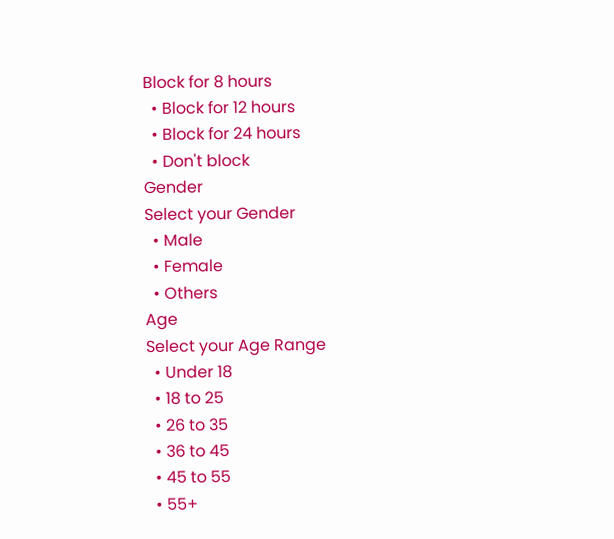Block for 8 hours
  • Block for 12 hours
  • Block for 24 hours
  • Don't block
Gender
Select your Gender
  • Male
  • Female
  • Others
Age
Select your Age Range
  • Under 18
  • 18 to 25
  • 26 to 35
  • 36 to 45
  • 45 to 55
  • 55+